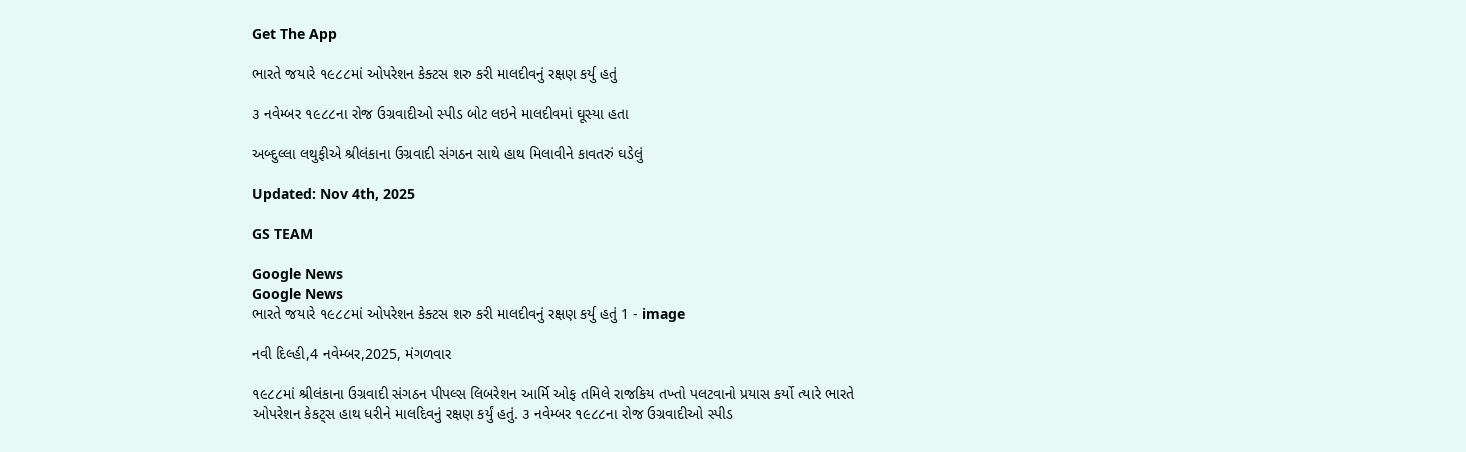Get The App

ભારતે જયારે ૧૯૮૮માં ઓપરેશન કેક્ટસ શરુ કરી માલદીવનું રક્ષણ કર્યુ હતું

૩ નવેમ્બર ૧૯૮૮ના રોજ ઉગ્રવાદીઓ સ્પીડ બોટ લઇને માલદીવમાં ઘૂસ્યા હતા

અબ્દુલ્લા લથુફીએ શ્રીલંકાના ઉગ્રવાદી સંગઠન સાથે હાથ મિલાવીને કાવતરું ઘડેલું

Updated: Nov 4th, 2025

GS TEAM

Google News
Google News
ભારતે જયારે ૧૯૮૮માં ઓપરેશન કેક્ટસ શરુ કરી માલદીવનું રક્ષણ કર્યુ હતું 1 - image

નવી દિલ્હી,4 નવેમ્બર,2025, મંગળવાર

૧૯૮૮માં શ્રીલંકાના ઉગ્રવાદી સંગઠન પીપલ્સ લિબરેશન આર્મિ ઓફ તમિલે રાજકિય તખ્તો પલટવાનો પ્રયાસ કર્યો ત્યારે ભારતે ઓપરેશન કેકટ્સ હાથ ધરીને માલદિવનું રક્ષણ કર્યું હતું. ૩ નવેમ્બર ૧૯૮૮ના રોજ ઉગ્રવાદીઓ સ્પીડ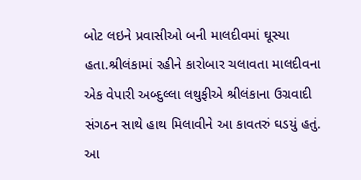બોટ લઇને પ્રવાસીઓ બની માલદીવમાં ઘૂસ્યા હતા.શ્રીલંકામાં રહીને કારોબાર ચલાવતા માલદીવના એક વેપારી અબ્દુલ્લા લથુફીએ શ્રીલંકાના ઉગ્રવાદી સંગઠન સાથે હાથ મિલાવીને આ કાવતરું ઘડયું હતું. આ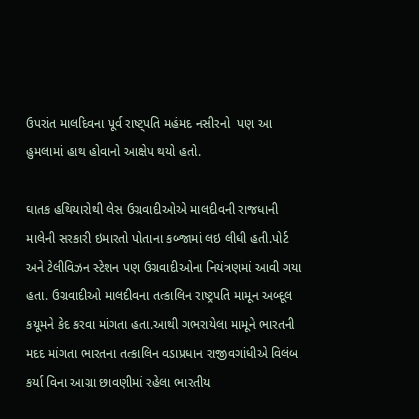ઉપરાંત માલદિવના પૂર્વ રાષ્ટ્પતિ મહંમદ નસીરનો  પણ આ હુમલામાં હાથ હોવાનો આક્ષેપ થયો હતો.

ઘાતક હથિયારોથી લેસ ઉગ્રવાદીઓએ માલદીવની રાજધાની માલેની સરકારી ઇમારતો પોતાના કબ્જામાં લઇ લીધી હતી.પોર્ટ અને ટેલીવિઝન સ્ટેશન પણ ઉગ્રવાદીઓના નિયંત્રણમાં આવી ગયા હતા. ઉગ્રવાદીઓ માલદીવના તત્કાલિન રાષ્ટ્રપતિ મામૂન અબ્દૂલ કયૂમને કેદ કરવા માંગતા હતા.આથી ગભરાયેલા મામૂને ભારતની મદદ માંગતા ભારતના તત્કાલિન વડાપ્રધાન રાજીવગાંધીએ વિલંબ કર્યા વિના આગ્રા છાવણીમાં રહેલા ભારતીય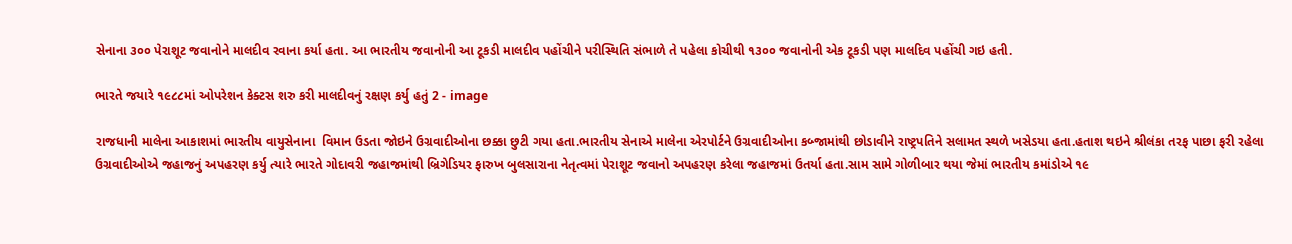સેનાના ૩૦૦ પેરાશૂટ જવાનોને માલદીવ રવાના કર્યા હતા. આ ભારતીય જવાનોની આ ટૂકડી માલદીવ પહોંચીને પરીસ્થિતિ સંભાળે તે પહેલા કોચીથી ૧૩૦૦ જવાનોની એક ટૂકડી પણ માલદિવ પહોંચી ગઇ હતી.

ભારતે જયારે ૧૯૮૮માં ઓપરેશન કેક્ટસ શરુ કરી માલદીવનું રક્ષણ કર્યુ હતું 2 - image

રાજધાની માલેના આકાશમાં ભારતીય વાયુસેનાના  વિમાન ઉડતા જોઇને ઉગ્રવાદીઓના છક્કા છુટી ગયા હતા.ભારતીય સેનાએ માલેના એરપોર્ટને ઉગ્રવાદીઓના કબ્જામાંથી છોડાવીને રાષ્ટ્રપતિને સલામત સ્થળે ખસેડયા હતા.હતાશ થઇને શ્રીલંકા તરફ પાછા ફરી રહેલા ઉગ્રવાદીઓએ જહાજનું અપહરણ કર્યુ ત્યારે ભારતે ગોદાવરી જહાજમાંથી બ્રિગેડિયર ફારુખ બુલસારાના નેતૃત્વમાં પેરાશૂટ જવાનો અપહરણ કરેલા જહાજમાં ઉતર્યા હતા.સામ સામે ગોળીબાર થયા જેમાં ભારતીય કમાંડોએ ૧૯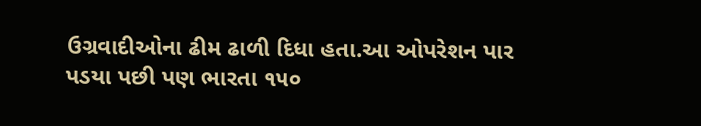ઉગ્રવાદીઓના ઢીમ ઢાળી દિધા હતા.આ ઓપરેશન પાર પડયા પછી પણ ભારતા ૧૫૦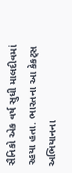સૈનિકો એક વર્ષ સુધી માલદીવમાં રહયા હતા. ભારતના આ કેકટ્સ અભિયાનના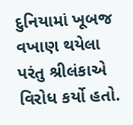દુનિયામાં ખૂબજ વખાણ થયેલા પરંતુ શ્રીલંકાએ વિરોધ કર્યો હતો.